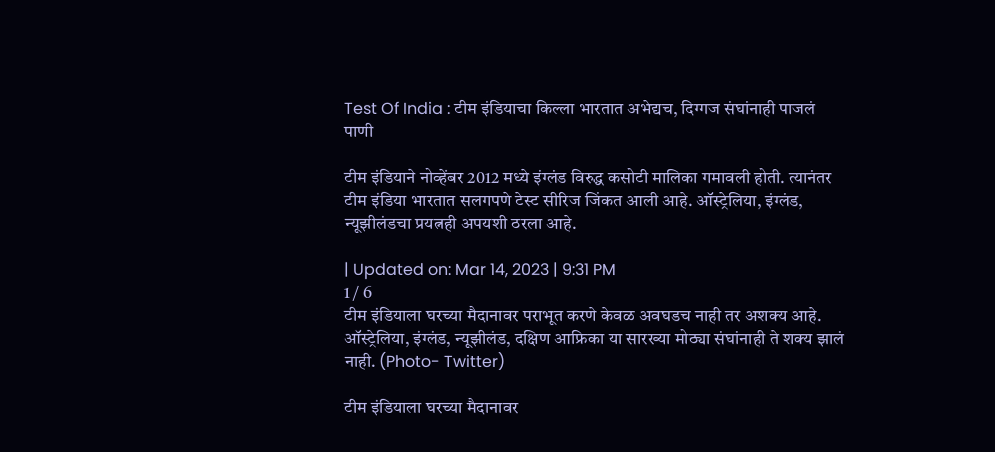Test Of India : टीम इंडियाचा किल्ला भारतात अभेद्यच, दिग्गज संघांनाही पाजलं पाणी

टीम इंडियाने नोव्हेंबर 2012 मध्ये इंग्लंड विरुद्ध कसोटी मालिका गमावली होती. त्यानंतर टीम इंडिया भारतात सलगपणे टेस्ट सीरिज जिंकत आली आहे. ऑस्ट्रेलिया, इंग्लंड, न्यूझीलंडचा प्रयत्नही अपयशी ठरला आहे.

| Updated on: Mar 14, 2023 | 9:31 PM
1 / 6
टीम इंडियाला घरच्या मैदानावर पराभूत करणे केवळ अवघडच नाही तर अशक्य आहे. ऑस्ट्रेलिया, इंग्लंड, न्यूझीलंड, दक्षिण आफ्रिका या सारख्या मोठ्या संघांनाही ते शक्य झालं नाही. (Photo- Twitter)

टीम इंडियाला घरच्या मैदानावर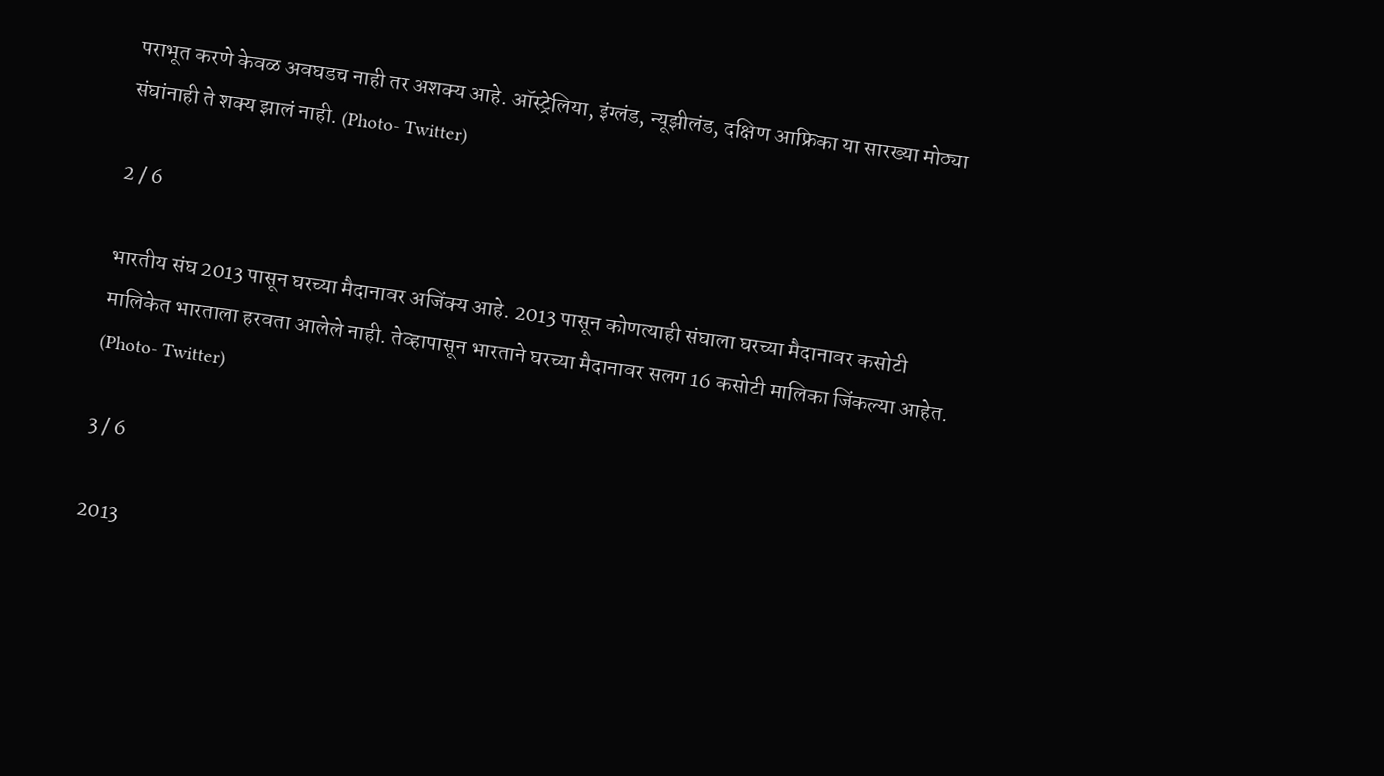पराभूत करणे केवळ अवघडच नाही तर अशक्य आहे. ऑस्ट्रेलिया, इंग्लंड, न्यूझीलंड, दक्षिण आफ्रिका या सारख्या मोठ्या संघांनाही ते शक्य झालं नाही. (Photo- Twitter)

2 / 6

भारतीय संघ 2013 पासून घरच्या मैदानावर अजिंक्य आहे. 2013 पासून कोणत्याही संघाला घरच्या मैदानावर कसोटी मालिकेत भारताला हरवता आलेले नाही. तेव्हापासून भारताने घरच्या मैदानावर सलग 16 कसोटी मालिका जिंकल्या आहेत. (Photo- Twitter)

3 / 6

2013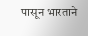पासून भारताने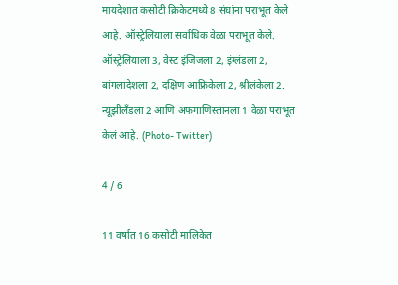मायदेशात कसोटी क्रिकेटमध्ये 8 संघांना पराभूत केले आहे. ऑस्ट्रेलियाला सर्वाधिक वेळा पराभूत केले. ऑस्ट्रेलियाला 3, वेस्ट इंजिजला 2, इंग्लंडला 2, बांगलादेशला 2, दक्षिण आफ्रिकेला 2, श्रीलंकेला 2. न्यूझीलँडला 2 आणि अफगाणिस्तानला 1 वेळा पराभूत केलं आहे. (Photo- Twitter)

4 / 6

11 वर्षात 16 कसोटी मालिकेत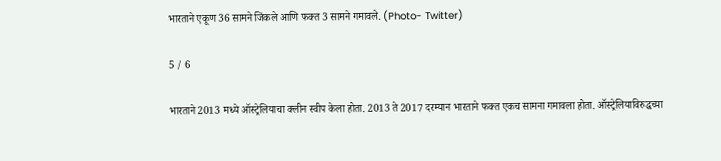भारताने एकूण 36 सामने जिंकले आणि फक्त 3 सामने गमावले. (Photo- Twitter)

5 / 6

भारताने 2013 मध्ये ऑस्ट्रेलियाचा क्लीन स्वीप केला होता. 2013 ते 2017 दरम्यान भारताने फक्त एकच सामना गमावला होता. ऑस्ट्रेलियाविरुद्धच्या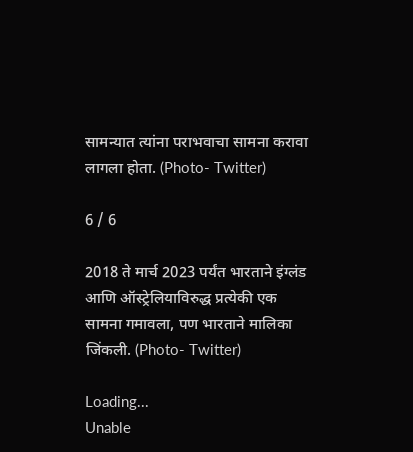सामन्यात त्यांना पराभवाचा सामना करावा लागला होता. (Photo- Twitter)

6 / 6

2018 ते मार्च 2023 पर्यंत भारताने इंग्लंड आणि ऑस्ट्रेलियाविरुद्ध प्रत्येकी एक सामना गमावला, पण भारताने मालिका जिंकली. (Photo- Twitter)

Loading...
Unable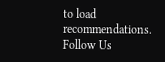to load recommendations.
Follow Us